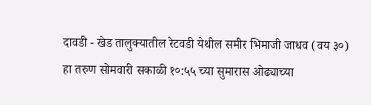दावडी - खेड तालुक्यातील रेटवडी येथील समीर भिमाजी जाधव (वय ३०) हा तरुण सोमवारी सकाळी १०:५५ च्या सुमारास ओढ्याच्या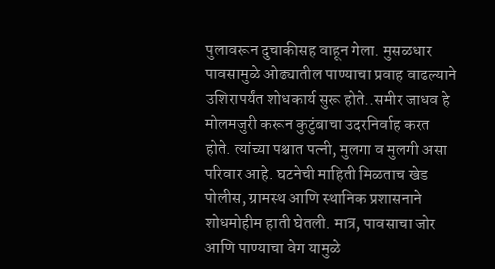पुलावरून दुचाकीसह वाहून गेला. मुसळधार पावसामुळे ओढ्यातील पाण्याचा प्रवाह वाढल्याने उशिरापर्यंत शोधकार्य सुरू होते..समीर जाधव हे मोलमजुरी करून कुटुंबाचा उदरनिर्वाह करत होते. त्यांच्या पश्चात पत्नी, मुलगा व मुलगी असा परिवार आहे. घटनेची माहिती मिळताच खेड पोलीस, ग्रामस्थ आणि स्थानिक प्रशासनाने शोधमोहीम हाती घेतली. मात्र, पावसाचा जोर आणि पाण्याचा वेग यामुळे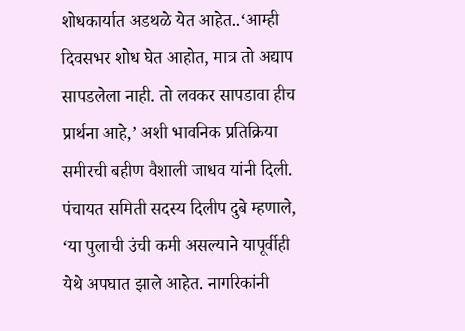शोधकार्यात अडथळे येत आहेत..‘आम्ही दिवसभर शोध घेत आहोत, मात्र तो अद्याप सापडलेला नाही. तो लवकर सापडावा हीच प्रार्थना आहे,’ अशी भावनिक प्रतिक्रिया समीरची बहीण वैशाली जाधव यांनी दिली. पंचायत समिती सदस्य दिलीप दुबे म्हणाले, ‘या पुलाची उंची कमी असल्याने यापूर्वीही येथे अपघात झाले आहेत. नागरिकांनी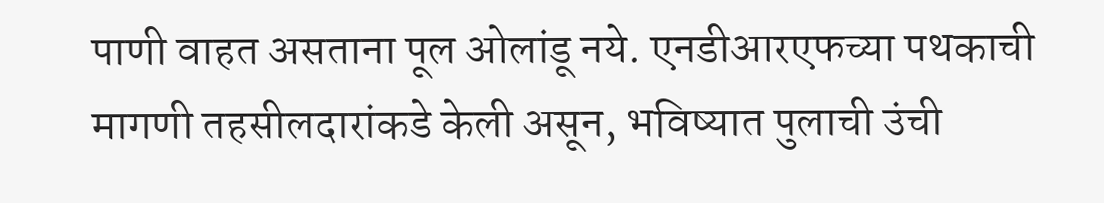पाणी वाहत असताना पूल ओलांडू नये. एनडीआरएफच्या पथकाची मागणी तहसीलदारांकडे केली असून, भविष्यात पुलाची उंची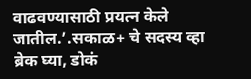वाढवण्यासाठी प्रयत्न केले जातील.’.सकाळ+ चे सदस्य व्हा ब्रेक घ्या, डोकं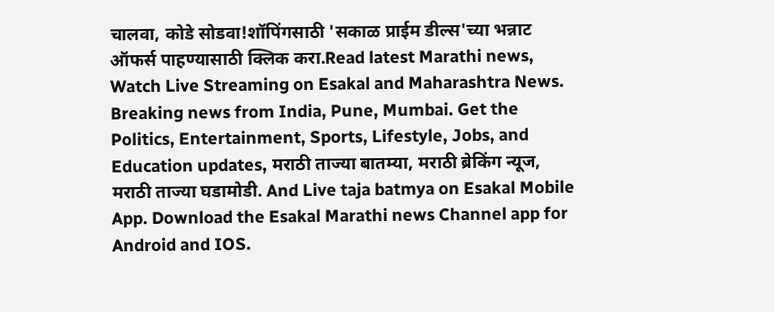चालवा, कोडे सोडवा!शॉपिंगसाठी 'सकाळ प्राईम डील्स'च्या भन्नाट ऑफर्स पाहण्यासाठी क्लिक करा.Read latest Marathi news, Watch Live Streaming on Esakal and Maharashtra News. Breaking news from India, Pune, Mumbai. Get the Politics, Entertainment, Sports, Lifestyle, Jobs, and Education updates, मराठी ताज्या बातम्या, मराठी ब्रेकिंग न्यूज, मराठी ताज्या घडामोडी. And Live taja batmya on Esakal Mobile App. Download the Esakal Marathi news Channel app for Android and IOS.